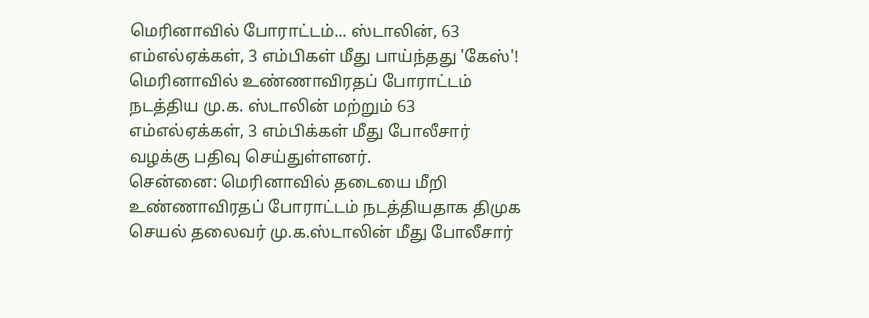மெரினாவில் போராட்டம்... ஸ்டாலின், 63 எம்எல்ஏக்கள், 3 எம்பிகள் மீது பாய்ந்தது 'கேஸ்'!
மெரினாவில் உண்ணாவிரதப் போராட்டம் நடத்திய மு.க. ஸ்டாலின் மற்றும் 63 எம்எல்ஏக்கள், 3 எம்பிக்கள் மீது போலீசார் வழக்கு பதிவு செய்துள்ளனர்.
சென்னை: மெரினாவில் தடையை மீறி உண்ணாவிரதப் போராட்டம் நடத்தியதாக திமுக செயல் தலைவர் மு.க.ஸ்டாலின் மீது போலீசார்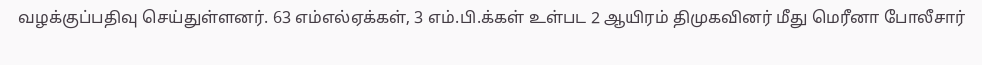வழக்குப்பதிவு செய்துள்ளனர். 63 எம்எல்ஏக்கள், 3 எம்.பி.க்கள் உள்பட 2 ஆயிரம் திமுகவினர் மீது மெரீனா போலீசார்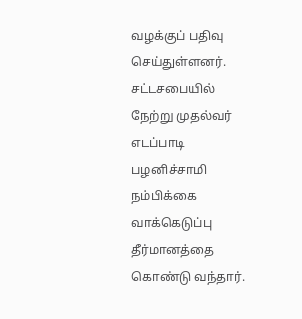வழக்குப் பதிவு செய்துள்ளனர்.
சட்டசபையில் நேற்று முதல்வர் எடப்பாடி பழனிச்சாமி நம்பிக்கை வாக்கெடுப்பு தீர்மானத்தை கொண்டு வந்தார்.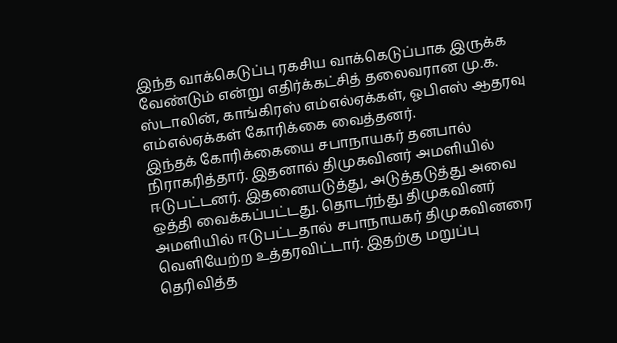இந்த வாக்கெடுப்பு ரகசிய வாக்கெடுப்பாக இருக்க வேண்டும் என்று எதிர்க்கட்சித் தலைவரான மு.க. ஸ்டாலின், காங்கிரஸ் எம்எல்ஏக்கள், ஓபிஎஸ் ஆதரவு எம்எல்ஏக்கள் கோரிக்கை வைத்தனர்.
இந்தக் கோரிக்கையை சபாநாயகர் தனபால் நிராகரித்தார். இதனால் திமுகவினர் அமளியில் ஈடுபட்டனர். இதனையடுத்து, அடுத்தடுத்து அவை ஒத்தி வைக்கப்பட்டது. தொடர்ந்து திமுகவினர் அமளியில் ஈடுபட்டதால் சபாநாயகர் திமுகவினரை வெளியேற்ற உத்தரவிட்டார். இதற்கு மறுப்பு தெரிவித்த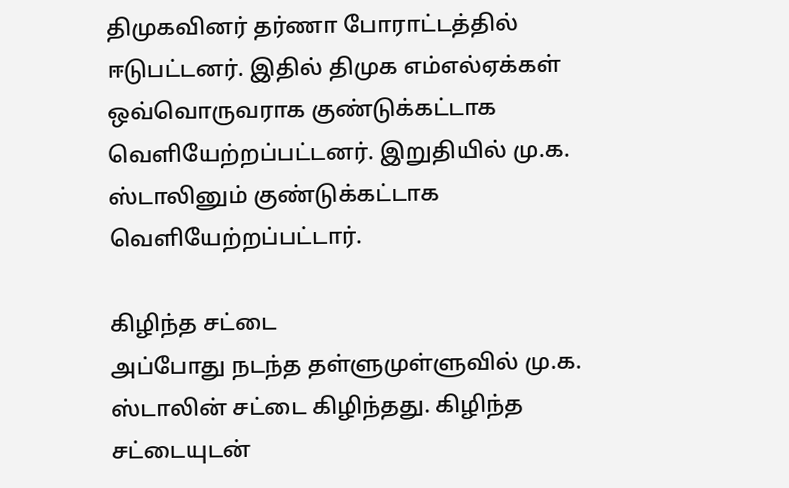திமுகவினர் தர்ணா போராட்டத்தில் ஈடுபட்டனர். இதில் திமுக எம்எல்ஏக்கள் ஒவ்வொருவராக குண்டுக்கட்டாக வெளியேற்றப்பட்டனர். இறுதியில் மு.க. ஸ்டாலினும் குண்டுக்கட்டாக வெளியேற்றப்பட்டார்.

கிழிந்த சட்டை
அப்போது நடந்த தள்ளுமுள்ளுவில் மு.க. ஸ்டாலின் சட்டை கிழிந்தது. கிழிந்த சட்டையுடன்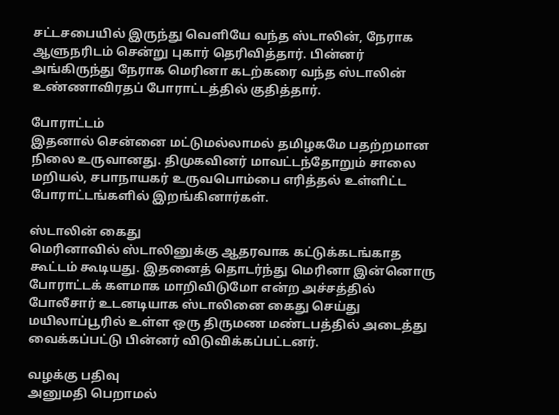சட்டசபையில் இருந்து வெளியே வந்த ஸ்டாலின், நேராக ஆளுநரிடம் சென்று புகார் தெரிவித்தார். பின்னர் அங்கிருந்து நேராக மெரினா கடற்கரை வந்த ஸ்டாலின் உண்ணாவிரதப் போராட்டத்தில் குதித்தார்.

போராட்டம்
இதனால் சென்னை மட்டுமல்லாமல் தமிழகமே பதற்றமான நிலை உருவானது. திமுகவினர் மாவட்டந்தோறும் சாலை மறியல், சபாநாயகர் உருவபொம்பை எரித்தல் உள்ளிட்ட போராட்டங்களில் இறங்கினார்கள்.

ஸ்டாலின் கைது
மெரினாவில் ஸ்டாலினுக்கு ஆதரவாக கட்டுக்கடங்காத கூட்டம் கூடியது. இதனைத் தொடர்ந்து மெரினா இன்னொரு போராட்டக் களமாக மாறிவிடுமோ என்ற அச்சத்தில் போலீசார் உடனடியாக ஸ்டாலினை கைது செய்து மயிலாப்பூரில் உள்ள ஒரு திருமண மண்டபத்தில் அடைத்து வைக்கப்பட்டு பின்னர் விடுவிக்கப்பட்டனர்.

வழக்கு பதிவு
அனுமதி பெறாமல்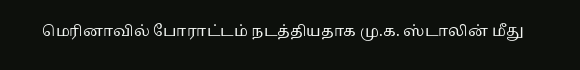மெரினாவில் போராட்டம் நடத்தியதாக மு.க. ஸ்டாலின் மீது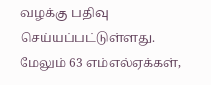வழக்கு பதிவு செய்யப்பட்டுள்ளது. மேலும் 63 எம்எல்ஏக்கள்,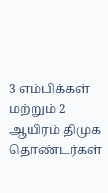3 எம்பிக்கள் மற்றும் 2 ஆயிரம் திமுக தொண்டர்கள்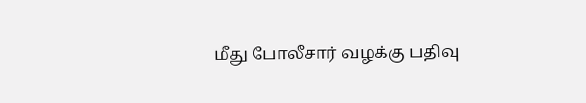மீது போலீசார் வழக்கு பதிவு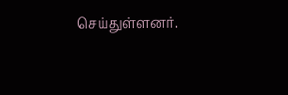செய்துள்ளனர்.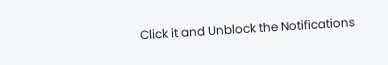Click it and Unblock the Notifications